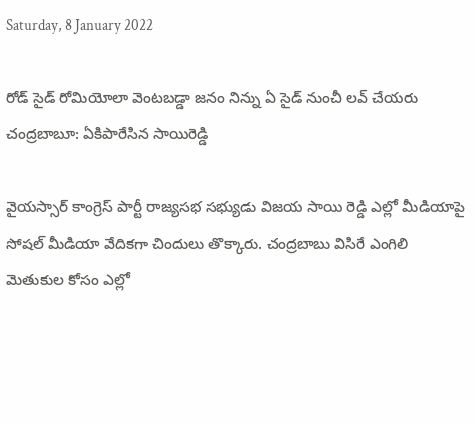Saturday, 8 January 2022

రోడ్ సైడ్ రోమియోలా వెంటబడ్డా జనం నిన్ను ఏ సైడ్ నుంచీ లవ్ చేయరు చంద్రబాబూ: ఏకిపారేసిన సాయిరెడ్డి

వైయస్సార్ కాంగ్రెస్ పార్టీ రాజ్యసభ సభ్యుడు విజయ సాయి రెడ్డి ఎల్లో మీడియాపై సోషల్ మీడియా వేదికగా చిందులు తొక్కారు. చంద్రబాబు విసిరే ఎంగిలి మెతుకుల కోసం ఎల్లో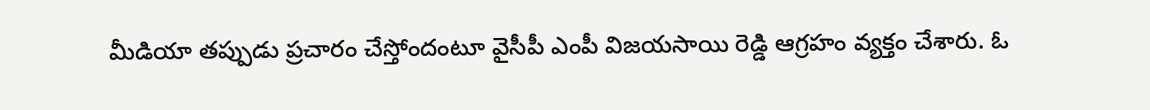మీడియా తప్పుడు ప్రచారం చేస్తోందంటూ వైసీపీ ఎంపీ విజయసాయి రెడ్డి ఆగ్రహం వ్యక్తం చేశారు. ఓ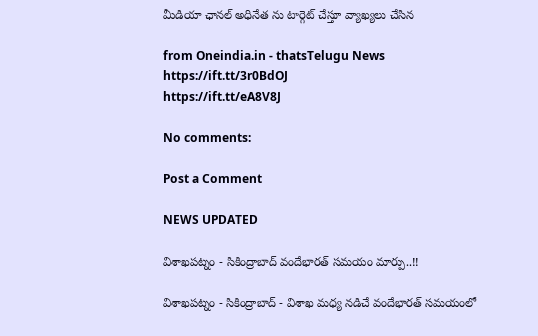మీడియా ఛానల్ అధినేత ను టార్గెట్ చేస్తూ వ్యాఖ్యలు చేసిన

from Oneindia.in - thatsTelugu News https://ift.tt/3r0BdOJ
https://ift.tt/eA8V8J

No comments:

Post a Comment

NEWS UPDATED

విశాఖపట్నం - సికింద్రాబాద్ వందేభారత్ సమయం మార్పు..!!

విశాఖపట్నం - సికింద్రాబాద్ - విశాఖ మధ్య నడిచే వందేభారత్ సమయంలో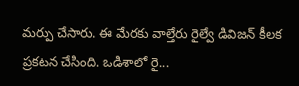మర్పు చేసారు. ఈ మేరకు వాల్తేరు రైల్వే డివిజన్ కీలక ప్రకటన చేసింది. ఒడిశాలో రై...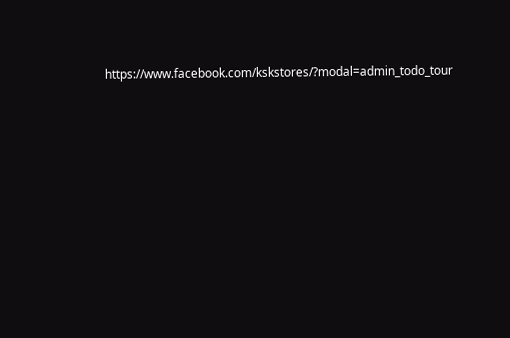https://www.facebook.com/kskstores/?modal=admin_todo_tour